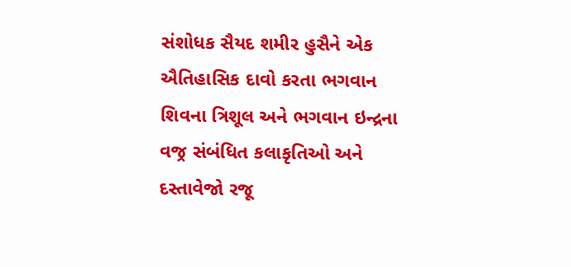સંશોધક સૈયદ શમીર હુસૈને એક ઐતિહાસિક દાવો કરતા ભગવાન શિવના ત્રિશૂલ અને ભગવાન ઇન્દ્રના વજ્ર સંબંધિત કલાકૃતિઓ અને દસ્તાવેજો રજૂ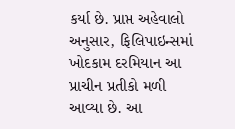કર્યા છે. પ્રાપ્ત અહેવાલો અનુસાર, ફિલિપાઇન્સમાં ખોદકામ દરમિયાન આ પ્રાચીન પ્રતીકો મળી આવ્યા છે. આ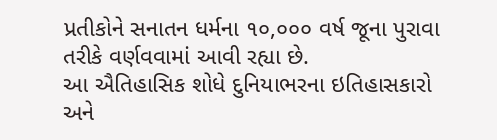પ્રતીકોને સનાતન ધર્મના ૧૦,૦૦૦ વર્ષ જૂના પુરાવા તરીકે વર્ણવવામાં આવી રહ્યા છે.
આ ઐતિહાસિક શોધે દુનિયાભરના ઇતિહાસકારો અને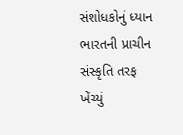સંશોધકોનું ધ્યાન ભારતની પ્રાચીન સંસ્કૃતિ તરફ ખેંચ્યું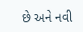છે અને નવી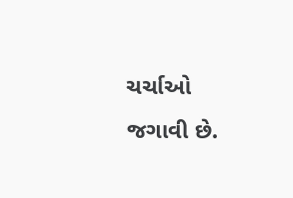ચર્ચાઓ જગાવી છે.